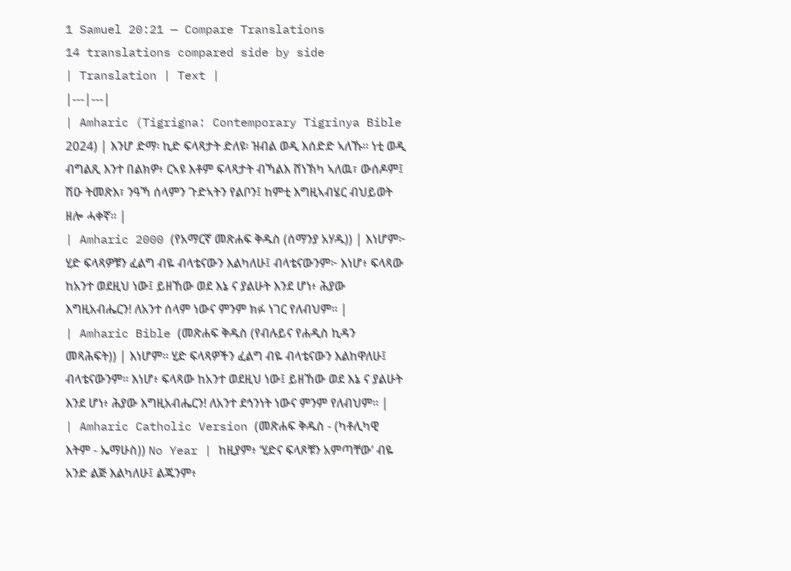1 Samuel 20:21 — Compare Translations
14 translations compared side by side
| Translation | Text |
|---|---|
| Amharic (Tigrigna: Contemporary Tigrinya Bible 2024) | እንሆ ድማ፡ ኪድ ፍላጻታት ድለዩ፡ ዝብል ወዲ እሰድድ ኣለኹ። ነቲ ወዲ ብግልጺ እንተ በልክዎ፥ ርኣዩ እቶም ፍላጻታት ብኻልእ ሸነኽካ ኣለዉ፣ ውሰዶም፤ ሽዑ ትመጽእ፣ ንዓኻ ሰላምን ጉድኣትን የልቦን፤ ከምቲ እግዚኣብሄር ብህይወት ዘሎ ሓቀኛ። |
| Amharic 2000 (የአማርኛ መጽሐፍ ቅዱስ (ሰማንያ አሃዱ)) | እነሆም፦ ሂድ ፍላጻዎቹን ፈልግ ብዬ ብላቴናውን እልካለሁ፤ ብላቴናውንም፦ እነሆ፥ ፍላጻው ከአንተ ወደዚህ ነው፤ ይዘኸው ወደ እኔ ና ያልሁት እንደ ሆነ፥ ሕያው እግዚአብሔርን! ለአንተ ሰላም ነውና ምንም ክፉ ነገር የለብህም። |
| Amharic Bible (መጽሐፍ ቅዱስ (የብሉይና የሐዲስ ኪዳን መጻሕፍት)) | እነሆም። ሂድ ፍላጻዎችን ፈልግ ብዬ ብላቴናውን እልከዋለሁ፤ ብላቴናውንም። እነሆ፥ ፍላጻው ከአንተ ወደዚህ ነው፤ ይዘኸው ወደ እኔ ና ያልሁት እንደ ሆነ፥ ሕያው እግዚአብሔርን! ለአንተ ደኅንነት ነውና ምንም የለብህም። |
| Amharic Catholic Version (መጽሐፍ ቅዱስ - (ካቶሊካዊ እትም - ኤማሁስ)) No Year | ከዚያም፥ ‘ሂድና ፍላጾቹን አምጣቸው’ ብዬ አንድ ልጅ እልካለሁ፤ ልጁንም፥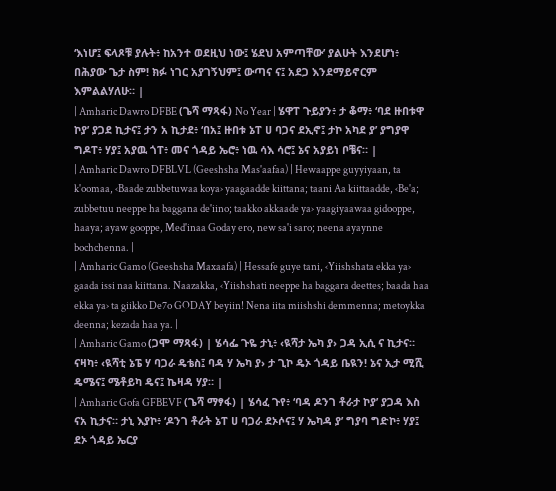‘እነሆ፤ ፍላጾቹ ያሉት፥ ከአንተ ወደዚህ ነው፤ ሄደህ አምጣቸው’ ያልሁት እንደሆነ፥ በሕያው ጌታ ስም! ክፉ ነገር አያገኝህም፤ ውጣና ና፤ አደጋ እንደማይኖርም እምልልሃለሁ። |
| Amharic Dawro DFBE (ጌሻ ማጻፋ) No Year | ሄዋፐ ጉይያን፥ ታ ቆማ፥ ‘ባደ ዙበቱዋ ኮያ’ ያጋደ ኪታና፤ ታን አ ኪታደ፥ ‘በአ፤ ዙበቱ ኔፐ ሀ ባጋና ደኢኖ፤ ታኮ አካደ ያ’ ያግያዋ ግዶፐ፥ ሃያ፤ አያዉ ጎፐ፥ መና ጎዳይ ኤሮ፥ ነዉ ሳእ ሳሮ፤ ኔና አያይነ ቦቼና። |
| Amharic Dawro DFBLVL (Geeshsha Mas'aafaa) | Hewaappe guyyiyaan, ta k'oomaa, ‹Baade zubbetuwaa koya› yaagaadde kiittana; taani Aa kiittaadde, ‹Be'a; zubbetuu neeppe ha baggana de'iino; taakko akkaade ya› yaagiyaawaa gidooppe, haaya; ayaw gooppe, Med'inaa Goday ero, new sa'i saro; neena ayaynne bochchenna. |
| Amharic Gamo (Geeshsha Maxaafa) | Hessafe guye tani, ‹Yiishshata ekka ya› gaada issi naa kiittana. Naazakka, ‹Yiishshati neeppe ha baggara deettes; baada haa ekka ya› ta giikko De7o GODAY beyiin! Nena iita miishshi demmenna; metoykka deenna; kezada haa ya. |
| Amharic Gamo (ጋሞ ማጻፋ) | ሄሳፌ ጉዬ ታኒ፥ ‹ዪሻታ ኤካ ያ› ጋዳ ኢሲ ና ኪታና። ናዛካ፥ ‹ዪሻቲ ኔፔ ሃ ባጋራ ዴቴስ፤ ባዳ ሃ ኤካ ያ› ታ ጊኮ ዴኦ ጎዳይ ቤዪን! ኔና ኢታ ሚሺ ዴሜና፤ ሜቶይካ ዴና፤ ኬዛዳ ሃያ። |
| Amharic Gofa GFBEVF (ጌሻ ማፃፋ) | ሄሳፈ ጉየ፥ ‘ባዳ ዶንገ ቶራታ ኮያ’ ያጋዳ እስ ናአ ኪታና። ታኒ እያኮ፥ ‘ዶንገ ቶራት ኔፐ ሀ ባጋራ ደኦሶና፤ ሃ ኤካዳ ያ’ ግያባ ግድኮ፥ ሃያ፤ ደኦ ጎዳይ ኤርያ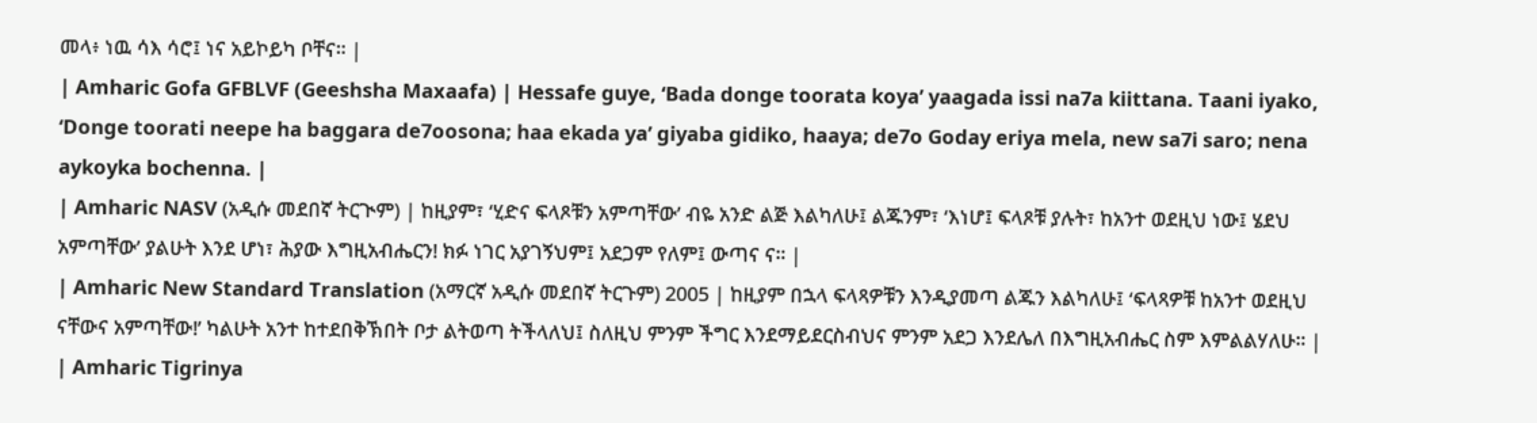መላ፥ ነዉ ሳእ ሳሮ፤ ነና አይኮይካ ቦቸና። |
| Amharic Gofa GFBLVF (Geeshsha Maxaafa) | Hessafe guye, ‘Bada donge toorata koya’ yaagada issi na7a kiittana. Taani iyako, ‘Donge toorati neepe ha baggara de7oosona; haa ekada ya’ giyaba gidiko, haaya; de7o Goday eriya mela, new sa7i saro; nena aykoyka bochenna. |
| Amharic NASV (አዲሱ መደበኛ ትርጒም) | ከዚያም፣ ‘ሂድና ፍላጾቹን አምጣቸው’ ብዬ አንድ ልጅ እልካለሁ፤ ልጁንም፣ ‘እነሆ፤ ፍላጾቹ ያሉት፣ ከአንተ ወደዚህ ነው፤ ሄደህ አምጣቸው’ ያልሁት እንደ ሆነ፣ ሕያው እግዚአብሔርን! ክፉ ነገር አያገኝህም፤ አደጋም የለም፤ ውጣና ና። |
| Amharic New Standard Translation (አማርኛ አዲሱ መደበኛ ትርጉም) 2005 | ከዚያም በኋላ ፍላጻዎቹን እንዲያመጣ ልጁን እልካለሁ፤ ‘ፍላጻዎቹ ከአንተ ወደዚህ ናቸውና አምጣቸው!’ ካልሁት አንተ ከተደበቅኽበት ቦታ ልትወጣ ትችላለህ፤ ስለዚህ ምንም ችግር እንደማይደርስብህና ምንም አደጋ እንደሌለ በእግዚአብሔር ስም እምልልሃለሁ። |
| Amharic Tigrinya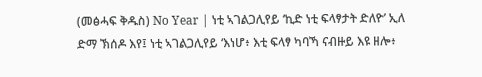(መፅሓፍ ቅዱስ) No Year | ነቲ ኣገልጋሊየይ ‘ኪድ ነቲ ፍላፃታት ድለዮ’ ኢለ ድማ ኽሰዶ እየ፤ ነቲ ኣገልጋሊየይ ‘እነሆ፥ እቲ ፍላፃ ካባኻ ናብዙይ እዩ ዘሎ፥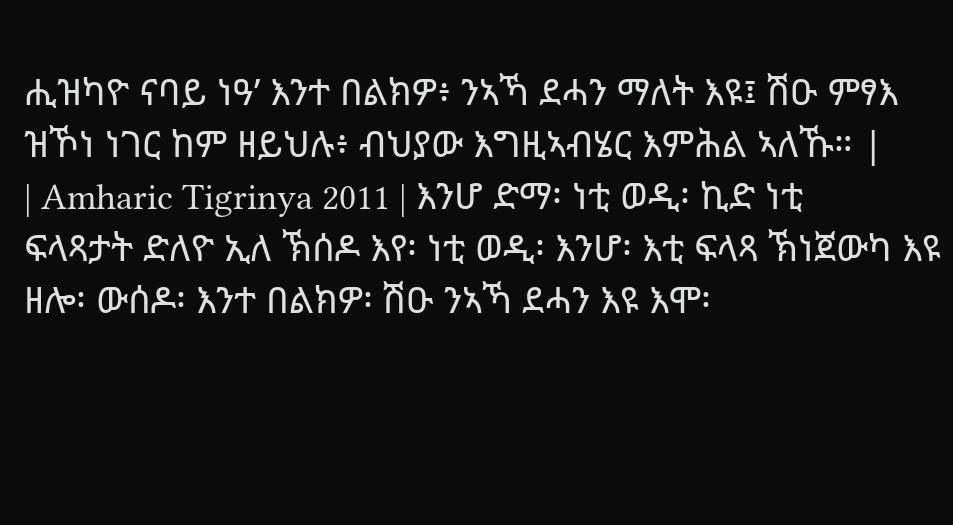ሒዝካዮ ናባይ ነዓ’ እንተ በልክዎ፥ ንኣኻ ደሓን ማለት እዩ፤ ሽዑ ምፃእ ዝኾነ ነገር ከም ዘይህሉ፥ ብህያው እግዚኣብሄር እምሕል ኣለኹ። |
| Amharic Tigrinya 2011 | እንሆ ድማ፡ ነቲ ወዲ፡ ኪድ ነቲ ፍላጻታት ድለዮ ኢለ ኽሰዶ እየ፡ ነቲ ወዲ፡ እንሆ፡ እቲ ፍላጻ ኽነጀውካ እዩ ዘሎ፡ ውሰዶ፡ እንተ በልክዎ፡ ሽዑ ንኣኻ ደሓን እዩ እሞ፡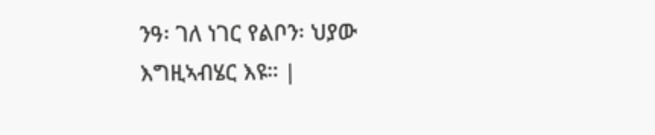ንዓ፡ ገለ ነገር የልቦን፡ ህያው እግዚኣብሄር እዩ። |